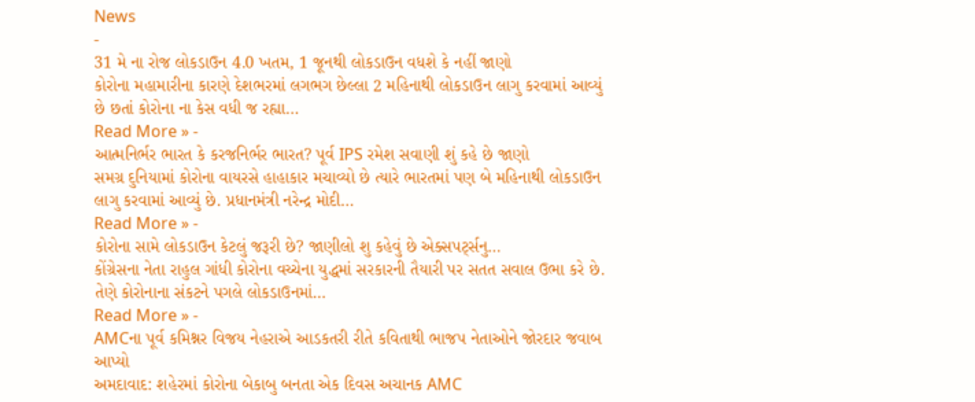News
-
31 મે ના રોજ લોકડાઉન 4.0 ખતમ, 1 જૂનથી લોકડાઉન વધશે કે નહીં જાણો
કોરોના મહામારીના કારણે દેશભરમાં લગભગ છેલ્લા 2 મહિનાથી લોકડાઉન લાગુ કરવામાં આવ્યું છે છતાં કોરોના ના કેસ વધી જ રહ્યા…
Read More » -
આત્મનિર્ભર ભારત કે કરજનિર્ભર ભારત? પૂર્વ IPS રમેશ સવાણી શું કહે છે જાણો
સમગ્ર દુનિયામાં કોરોના વાયરસે હાહાકાર મચાવ્યો છે ત્યારે ભારતમાં પણ બે મહિનાથી લોકડાઉન લાગુ કરવામાં આવ્યું છે. પ્રધાનમંત્રી નરેન્દ્ર મોદી…
Read More » -
કોરોના સામે લોકડાઉન કેટલું જરૂરી છે? જાણીલો શુ કહેવું છે એક્સપર્ટ્સનુ…
કોંગ્રેસના નેતા રાહુલ ગાંધી કોરોના વચ્ચેના યુદ્ધમાં સરકારની તૈયારી પર સતત સવાલ ઉભા કરે છે. તેણે કોરોનાના સંકટને પગલે લોકડાઉનમાં…
Read More » -
AMCના પૂર્વ કમિશ્નર વિજય નેહરાએ આડકતરી રીતે કવિતાથી ભાજપ નેતાઓને જોરદાર જવાબ આપ્યો
અમદાવાદ: શહેરમાં કોરોના બેકાબુ બનતા એક દિવસ અચાનક AMC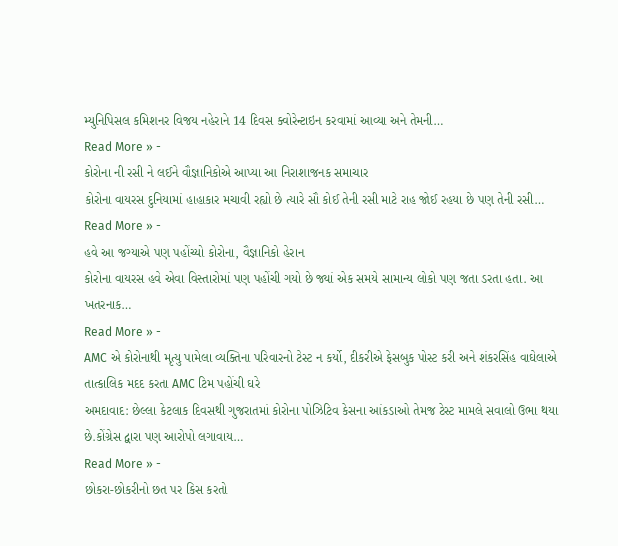મ્યુનિપિસલ કમિશનર વિજય નહેરાને 14 દિવસ ક્વોરેન્ટાઇન કરવામાં આવ્યા અને તેમની…
Read More » -
કોરોના ની રસી ને લઈને વૌજ્ઞાનિકોએ આપ્યા આ નિરાશાજનક સમાચાર
કોરોના વાયરસ દુનિયામાં હાહાકાર મચાવી રહ્યો છે ત્યારે સૌ કોઈ તેની રસી માટે રાહ જોઈ રહયા છે પણ તેની રસી…
Read More » -
હવે આ જગ્યાએ પણ પહોંચ્યો કોરોના, વૈજ્ઞાનિકો હેરાન
કોરોના વાયરસ હવે એવા વિસ્તારોમાં પણ પહોંચી ગયો છે જ્યાં એક સમયે સામાન્ય લોકો પણ જતા ડરતા હતા. આ ખતરનાક…
Read More » -
AMC એ કોરોનાથી મૃત્યુ પામેલા વ્યક્તિના પરિવારનો ટેસ્ટ ન કર્યો, દીકરીએ ફેસબુક પોસ્ટ કરી અને શંકરસિંહ વાઘેલાએ તાત્કાલિક મદદ કરતા AMC ટિમ પહોંચી ઘરે
અમદાવાદ: છેલ્લા કેટલાક દિવસથી ગુજરાતમાં કોરોના પોઝિટિવ કેસના આંકડાઓ તેમજ ટેસ્ટ મામલે સવાલો ઉભા થયા છે.કોંગ્રેસ દ્વારા પણ આરોપો લગાવાય…
Read More » -
છોકરા-છોકરીનો છત પર કિસ કરતો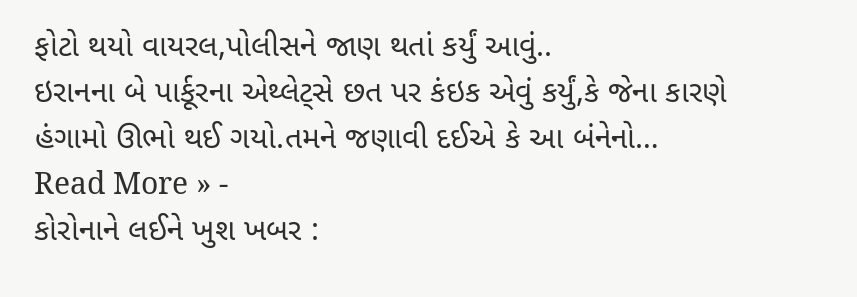ફોટો થયો વાયરલ,પોલીસને જાણ થતાં કર્યું આવું..
ઇરાનના બે પાર્કૂરના એથ્લેટ્સે છત પર કંઇક એવું કર્યું,કે જેના કારણે હંગામો ઊભો થઈ ગયો.તમને જણાવી દઈએ કે આ બંનેનો…
Read More » -
કોરોનાને લઈને ખુશ ખબર :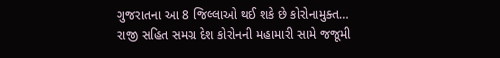ગુજરાતના આ 8 જિલ્લાઓ થઈ શકે છે કોરોનામુક્ત…
રાજી સહિત સમગ્ર દેશ કોરોનની મહામારી સામે જજૂમી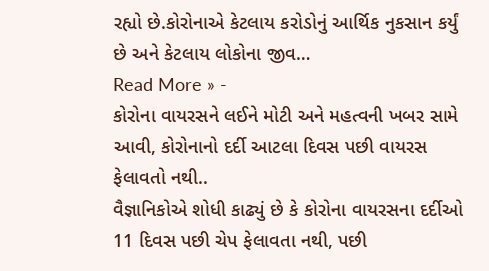રહ્યો છે.કોરોનાએ કેટલાય કરોડોનું આર્થિક નુકસાન કર્યું છે અને કેટલાય લોકોના જીવ…
Read More » -
કોરોના વાયરસને લઈને મોટી અને મહત્વની ખબર સામે આવી, કોરોનાનો દર્દી આટલા દિવસ પછી વાયરસ ફેલાવતો નથી..
વૈજ્ઞાનિકોએ શોધી કાઢ્યું છે કે કોરોના વાયરસના દર્દીઓ 11 દિવસ પછી ચેપ ફેલાવતા નથી, પછી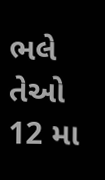ભલે તેઓ 12 મા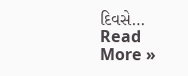દિવસે…
Read More »